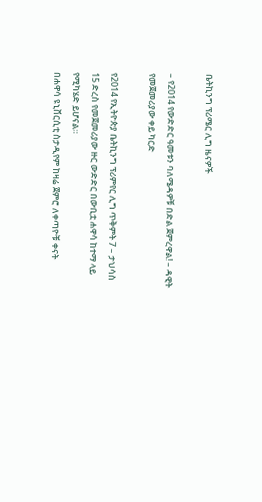ቤትኪንግ ፕሪሜር ሊግ ዜናዎች

– የ2014 የውድድር ዓመቱን ባለሜዳዎቹ በድል ጀምረዋል! – ዳዊት የመጀመሪያው ቀይ ካርድ

የ2014 የኢትዮጵያ ቤትኪንግ ፕሪምየር ሊግ ጥቅምት 7 – ታህሳስ 15 ድረስ የመጀመሪያው ዙር ውድድር በውቢቷ ሐዋሳ ከተማ ላይ የሚካሄድ ይሆናል።
በሐዋሳ ዩኒቨርሲቲ ስታዲየም ከዛሬ ጀምሮ ለቀጣዮቹ ቀናት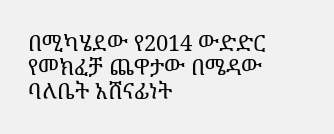በሚካሄደው የ2014 ውድድር የመክፈቻ ጨዋታው በሜዳው ባለቤት አሸናፊነት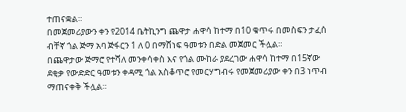ተጠናቋል።
በመጀመሪያውን ቀን የ2014 ቤትኪንግ ጨዋታ ሐዋሳ ከተማ በ10 ቁጥሩ በመስፍን ታፈሰ ብቸኛ ጎል ጅማ አባ ጅፋርን 1 ለ 0 በማሸነፍ ዓመቱን በድል መጀመር ችሏል።
በጨዋታው ጅማሮ የተሻለ መንቀሳቀስ እና የጎል ሙከራ ያደረገው ሐዋሳ ከተማ በ15ኛው ደቂቃ የውድድር ዓመቱን ቀዳሚ ጎል አስቆጥሮ የመርሃግብሩ የመጀመሪያው ቀን በ3 ነጥብ ማጠናቀቅ ችሏል።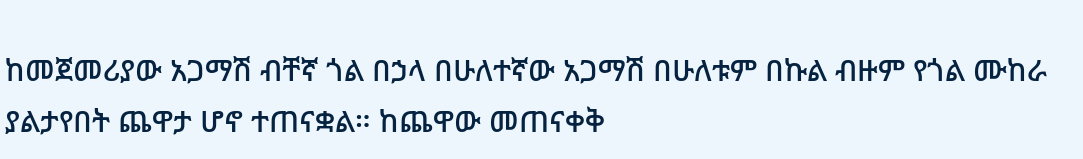ከመጀመሪያው አጋማሽ ብቸኛ ጎል በኃላ በሁለተኛው አጋማሽ በሁለቱም በኩል ብዙም የጎል ሙከራ ያልታየበት ጨዋታ ሆኖ ተጠናቋል። ከጨዋው መጠናቀቅ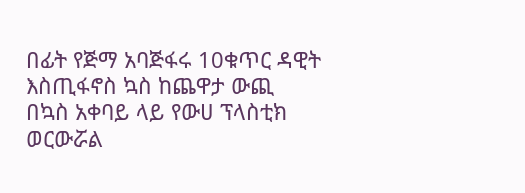በፊት የጅማ አባጅፋሩ 10ቁጥር ዳዊት እስጢፋኖስ ኳስ ከጨዋታ ውጪ በኳስ አቀባይ ላይ የውሀ ፕላስቲክ ወርውሯል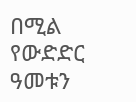በሚል የውድድር ዓመቱን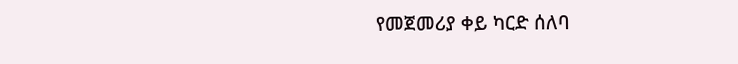የመጀመሪያ ቀይ ካርድ ሰለባ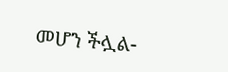መሆን ችሏል-